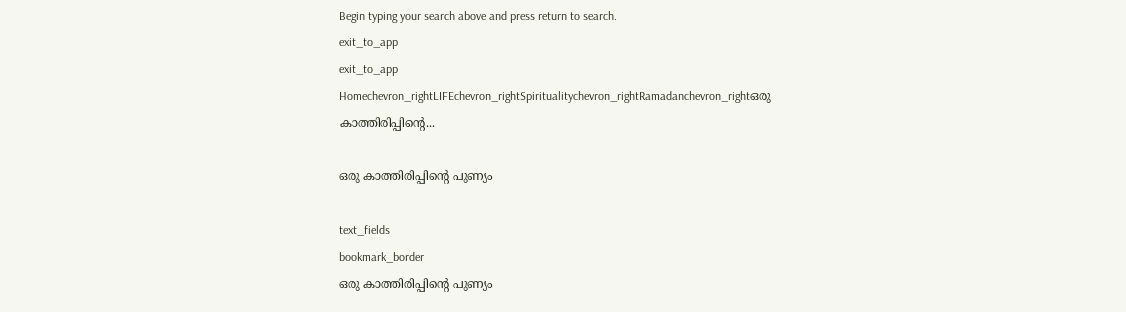Begin typing your search above and press return to search.
exit_to_app
exit_to_app
Homechevron_rightLIFEchevron_rightSpiritualitychevron_rightRamadanchevron_rightഒരു കാത്തിരിപ്പിന്‍റെ...

ഒരു കാത്തിരിപ്പിന്‍റെ പുണ്യം

text_fields
bookmark_border
ഒരു കാത്തിരിപ്പിന്‍റെ പുണ്യം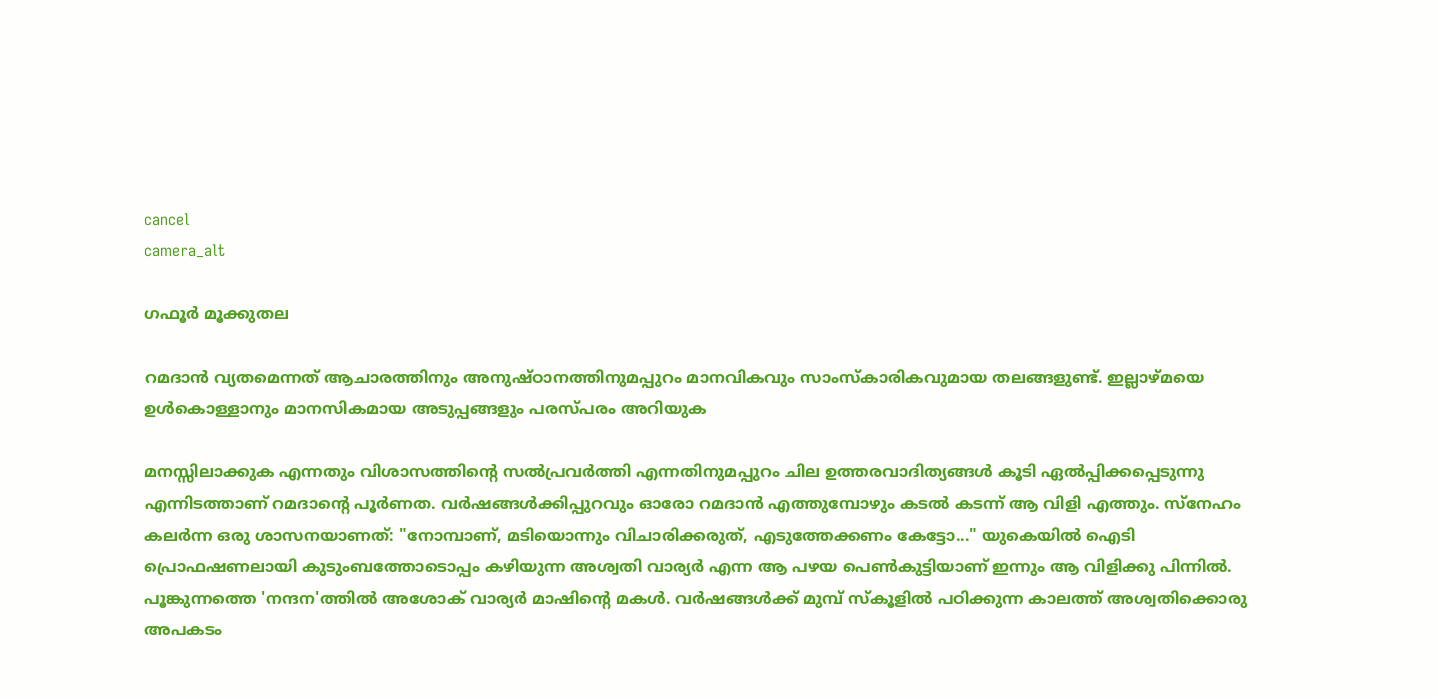cancel
camera_alt

ഗഫൂർ മൂക്കുതല

റമദാൻ വ്യതമെന്നത് ആചാരത്തിനും അനുഷ്ഠാനത്തിനുമപ്പുറം മാനവികവും സാംസ്‌കാരികവുമായ തലങ്ങളുണ്ട്. ഇല്ലാഴ്മയെ ഉൾകൊള്ളാനും മാനസികമായ അടുപ്പങ്ങളും പരസ്പരം അറിയുക

മനസ്സിലാക്കുക എന്നതും വിശാസത്തിന്‍റെ സൽപ്രവർത്തി എന്നതിനുമപ്പുറം ചില ഉത്തരവാദിത്യങ്ങൾ കൂടി ഏൽപ്പിക്കപ്പെടുന്നു എന്നിടത്താണ് റമദാന്‍റെ പൂർണത. വർഷങ്ങൾക്കിപ്പുറവും ഓരോ റമദാൻ എത്തുമ്പോഴും കടൽ കടന്ന് ആ വിളി എത്തും. സ്നേഹം കലർന്ന ഒരു ശാസനയാണത്: "നോമ്പാണ്, മടിയൊന്നും വിചാരിക്കരുത്, എടുത്തേക്കണം കേട്ടോ..." യുകെയിൽ ഐടി പ്രൊഫഷണലായി കുടുംബത്തോടൊപ്പം കഴിയുന്ന അശ്വതി വാര്യർ എന്ന ആ പഴയ പെൺകുട്ടിയാണ് ഇന്നും ആ വിളിക്കു പിന്നിൽ. പൂങ്കുന്നത്തെ 'നന്ദന'ത്തിൽ അശോക് വാര്യർ മാഷിന്റെ മകൾ. വർഷങ്ങൾക്ക് മുമ്പ് സ്കൂളിൽ പഠിക്കുന്ന കാലത്ത് അശ്വതിക്കൊരു അപകടം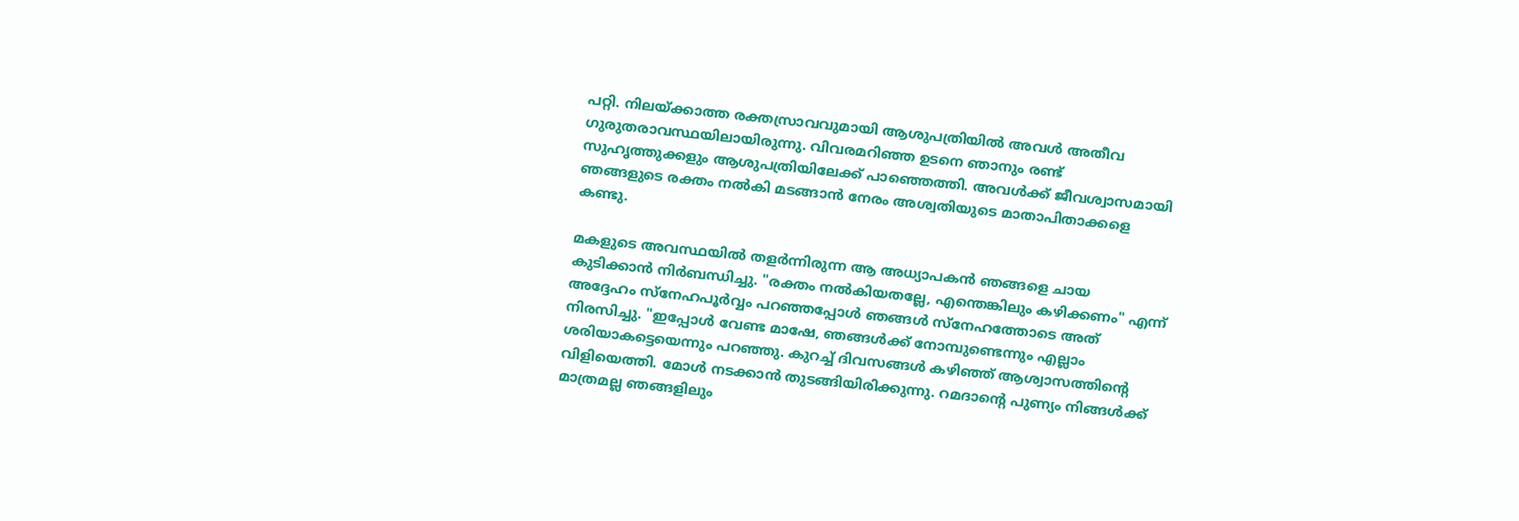പറ്റി. നിലയ്ക്കാത്ത രക്തസ്രാവവുമായി ആശുപത്രിയിൽ അവൾ അതീവ ഗുരുതരാവസ്ഥയിലായിരുന്നു. വിവരമറിഞ്ഞ ഉടനെ ഞാനും രണ്ട് സുഹൃത്തുക്കളും ആശുപത്രിയിലേക്ക് പാഞ്ഞെത്തി. അവൾക്ക് ജീവശ്വാസമായി ഞങ്ങളുടെ രക്തം നൽകി മടങ്ങാൻ നേരം അശ്വതിയുടെ മാതാപിതാക്കളെ കണ്ടു.

മകളുടെ അവസ്ഥയിൽ തളർന്നിരുന്ന ആ അധ്യാപകൻ ഞങ്ങളെ ചായ കുടിക്കാൻ നിർബന്ധിച്ചു. "രക്തം നൽകിയതല്ലേ, എന്തെങ്കിലും കഴിക്കണം" എന്ന് അദ്ദേഹം സ്നേഹപൂർവ്വം പറഞ്ഞപ്പോൾ ഞങ്ങൾ സ്നേഹത്തോടെ അത് നിരസിച്ചു. "ഇപ്പോൾ വേണ്ട മാഷേ, ഞങ്ങൾക്ക് നോമ്പുണ്ടെന്നും എല്ലാം ശരിയാകട്ടെയെന്നും പറഞ്ഞു. കുറച്ച് ദിവസങ്ങൾ കഴിഞ്ഞ് ആശ്വാസത്തിന്‍റെ വിളിയെത്തി. മോൾ നടക്കാൻ തുടങ്ങിയിരിക്കുന്നു. റമദാന്‍റെ പുണ്യം നിങ്ങൾക്ക് മാത്രമല്ല ഞങ്ങളിലും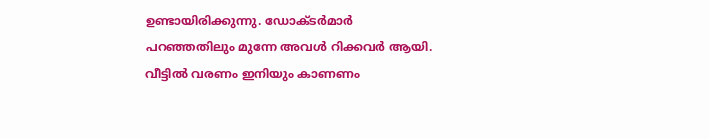ഉണ്ടായിരിക്കുന്നു. ഡോക്ടർമാർ പറഞ്ഞതിലും മുന്നേ അവൾ റിക്കവർ ആയി. വീട്ടിൽ വരണം ഇനിയും കാണണം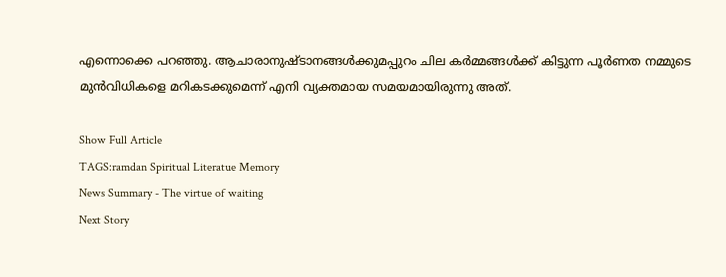എന്നൊക്കെ പറഞ്ഞു. ആചാരാനുഷ്ടാനങ്ങൾക്കുമപ്പുറം ചില കർമ്മങ്ങൾക്ക് കിട്ടുന്ന പൂർണത നമ്മുടെ മുൻവിധികളെ മറികടക്കുമെന്ന് എനി വ്യക്തമായ സമയമായിരുന്നു അത്.

Show Full Article
TAGS:ramdan Spiritual Literatue Memory
News Summary - The virtue of waiting
Next Story